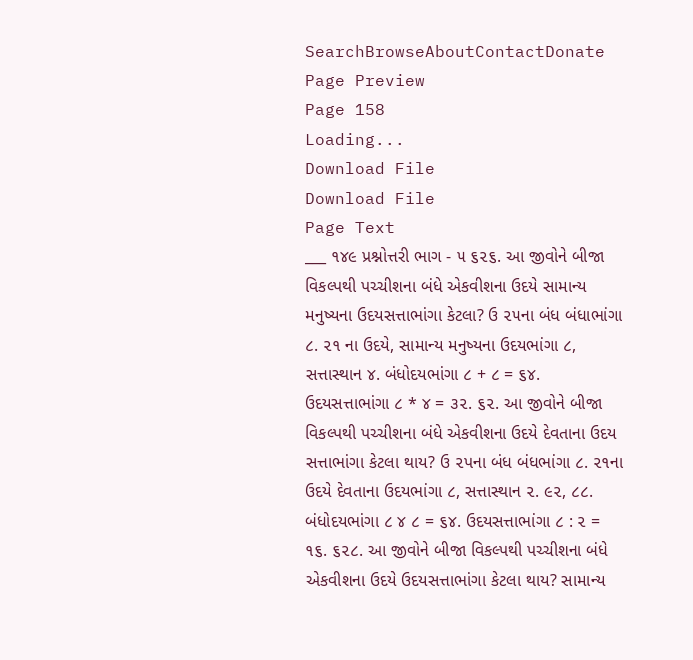SearchBrowseAboutContactDonate
Page Preview
Page 158
Loading...
Download File
Download File
Page Text
___ ૧૪૯ પ્રશ્નોત્તરી ભાગ - ૫ ૬૨૬. આ જીવોને બીજા વિકલ્પથી પચ્ચીશના બંધે એકવીશના ઉદયે સામાન્ય મનુષ્યના ઉદયસત્તાભાંગા કેટલા? ઉ ૨૫ના બંધ બંધાભાંગા ૮. ૨૧ ના ઉદયે, સામાન્ય મનુષ્યના ઉદયભાંગા ૮, સત્તાસ્થાન ૪. બંધોદયભાંગા ૮ + ૮ = ૬૪. ઉદયસત્તાભાંગા ૮ * ૪ = ૩૨. ૬૨. આ જીવોને બીજા વિકલ્પથી પચ્ચીશના બંધે એકવીશના ઉદયે દેવતાના ઉદય સત્તાભાંગા કેટલા થાય? ઉ ૨પના બંધ બંધભાંગા ૮. ૨૧ના ઉદયે દેવતાના ઉદયભાંગા ૮, સત્તાસ્થાન ૨. ૯૨, ૮૮. બંધોદયભાંગા ૮ ૪ ૮ = ૬૪. ઉદયસત્તાભાંગા ૮ : ૨ = ૧૬. ૬૨૮. આ જીવોને બીજા વિકલ્પથી પચ્ચીશના બંધે એકવીશના ઉદયે ઉદયસત્તાભાંગા કેટલા થાય? સામાન્ય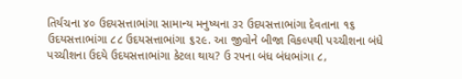તિર્યચના ૪૦ ઉદયસત્તાભાંગા સામાન્ય મનુષ્યના ૩ર ઉદયસત્તાભાંગા દેવતાના ૧૬ ઉદયસત્તાભાંગા ૮૮ ઉદયસત્તાભાંગા ૬૨૯. આ જીવોને બીજા વિકલ્પથી પચ્ચીશના બંધે પચ્ચીશના ઉદયે ઉદયસત્તાભાંગા કેટલા થાય? ઉ ર૫ના બંધ બંધભાંગા ૮,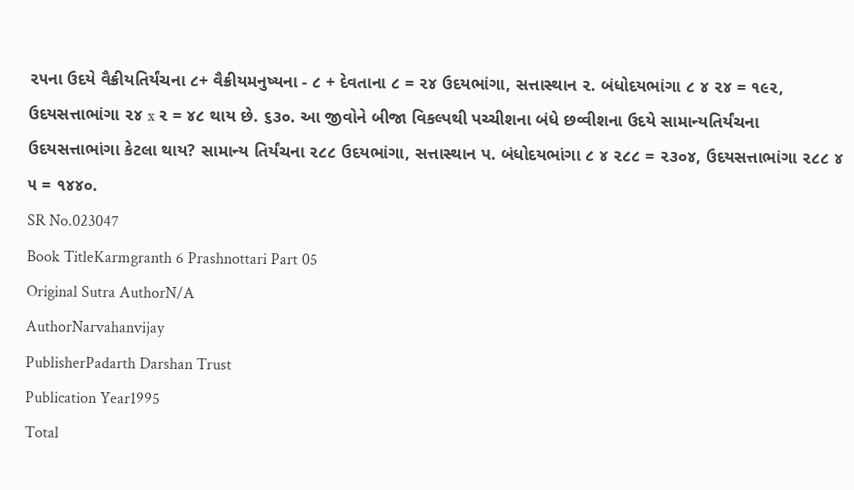૨૫ના ઉદયે વૈક્રીયતિર્યંચના ૮+ વૈક્રીયમનુષ્યના - ૮ + દેવતાના ૮ = ૨૪ ઉદયભાંગા, સત્તાસ્થાન ૨. બંધોદયભાંગા ૮ ૪ ૨૪ = ૧૯૨, ઉદયસત્તાભાંગા ૨૪ x ૨ = ૪૮ થાય છે. ૬૩૦. આ જીવોને બીજા વિકલ્પથી પચ્ચીશના બંધે છવ્વીશના ઉદયે સામાન્યતિર્યંચના ઉદયસત્તાભાંગા કેટલા થાય? સામાન્ય તિર્યંચના ૨૮૮ ઉદયભાંગા, સત્તાસ્થાન પ. બંધોદયભાંગા ૮ ૪ ૨૮૮ = ૨૩૦૪, ઉદયસત્તાભાંગા ૨૮૮ ૪ ૫ = ૧૪૪૦.
SR No.023047
Book TitleKarmgranth 6 Prashnottari Part 05
Original Sutra AuthorN/A
AuthorNarvahanvijay
PublisherPadarth Darshan Trust
Publication Year1995
Total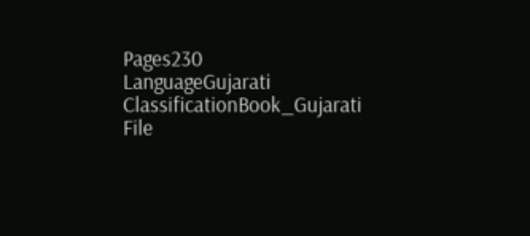Pages230
LanguageGujarati
ClassificationBook_Gujarati
File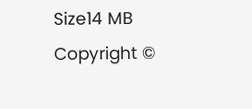Size14 MB
Copyright ©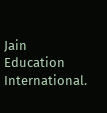Jain Education International.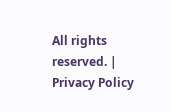All rights reserved. | Privacy Policy